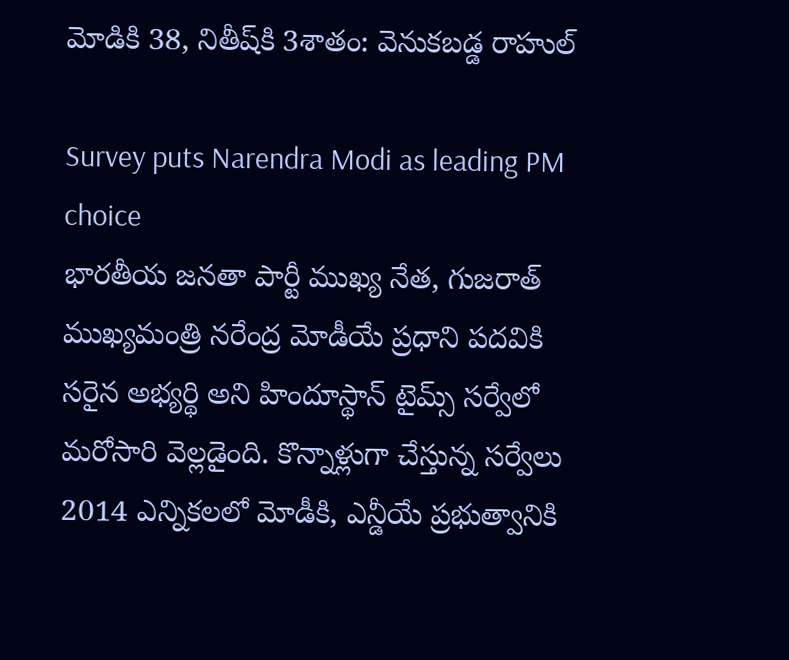మోడికి 38, నితీష్‌కి 3శాతం: వెనుకబడ్డ రాహుల్

Survey puts Narendra Modi as leading PM choice
భారతీయ జనతా పార్టీ ముఖ్య నేత, గుజరాత్ ముఖ్యమంత్రి నరేంద్ర మోడీయే ప్రధాని పదవికి సరైన అభ్యర్థి అని హిందూస్థాన్ టైమ్స్ సర్వేలో మరోసారి వెల్లడైంది. కొన్నాళ్లుగా చేస్తున్న సర్వేలు 2014 ఎన్నికలలో మోడీకి, ఎన్డీయే ప్రభుత్వానికి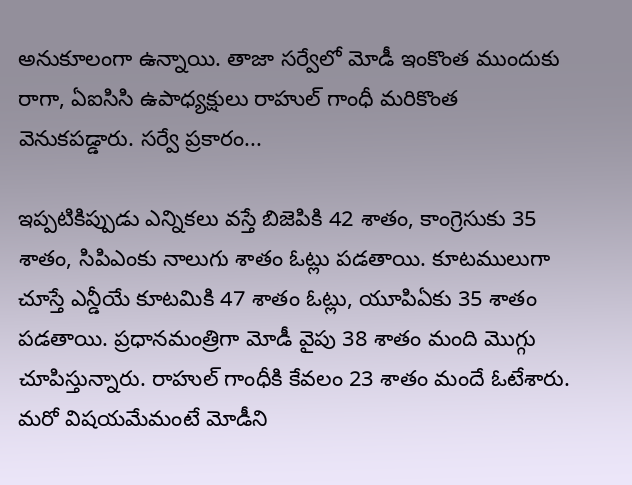అనుకూలంగా ఉన్నాయి. తాజా సర్వేలో మోడీ ఇంకొంత ముందుకు రాగా, ఏఐసిసి ఉపాధ్యక్షులు రాహుల్ గాంధీ మరికొంత వెనుకపడ్డారు. సర్వే ప్రకారం...

ఇప్పటికిప్పుడు ఎన్నికలు వస్తే బిజెపికి 42 శాతం, కాంగ్రెసుకు 35 శాతం, సిపిఎంకు నాలుగు శాతం ఓట్లు పడతాయి. కూటములుగా చూస్తే ఎన్డీయే కూటమికి 47 శాతం ఓట్లు, యూపిఏకు 35 శాతం పడతాయి. ప్రధానమంత్రిగా మోడీ వైపు 38 శాతం మంది మొగ్గు చూపిస్తున్నారు. రాహుల్ గాంధీకి కేవలం 23 శాతం మందే ఓటేశారు. మరో విషయమేమంటే మోడీని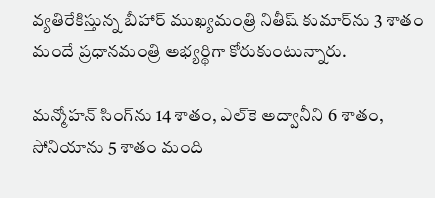వ్యతిరేకిస్తున్న బీహార్ ముఖ్యమంత్రి నితీష్ కుమార్‌ను 3 శాతం మందే ప్రధానమంత్రి అభ్యర్థిగా కోరుకుంటున్నారు.

మన్మోహన్ సింగ్‌ను 14 శాతం, ఎల్‌కె అద్వానీని 6 శాతం, సోనియాను 5 శాతం మంది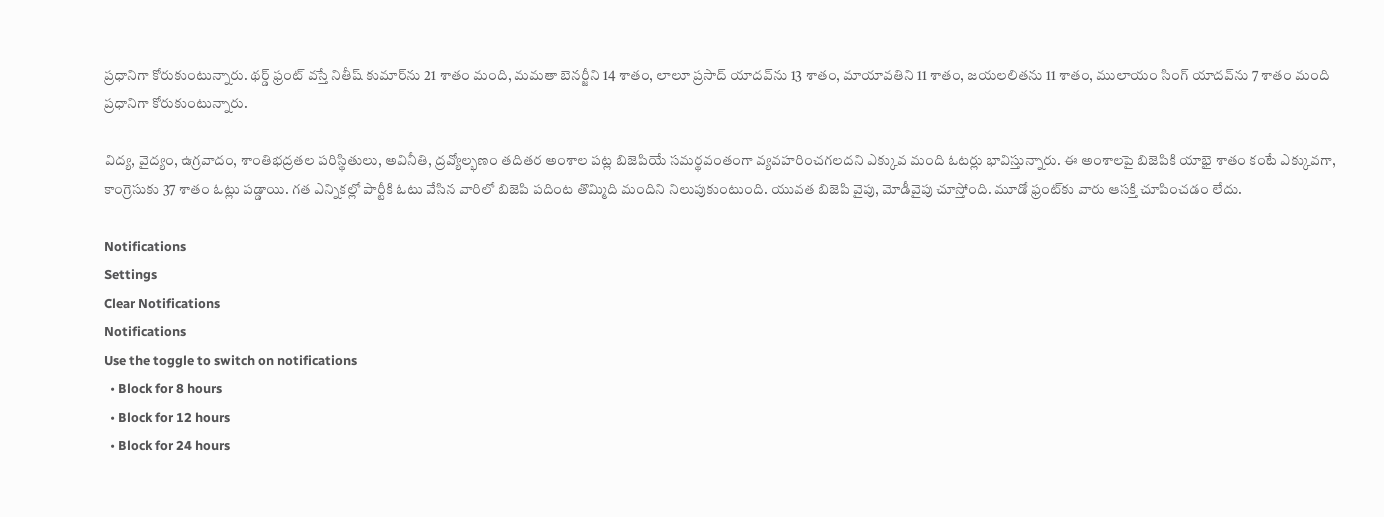ప్రధానిగా కోరుకుంటున్నారు. థర్డ్ ఫ్రంట్ వస్తే నితీష్ కుమార్‌ను 21 శాతం మంది, మమతా బెనర్జీని 14 శాతం, లాలూ ప్రసాద్ యాదవ్‌ను 13 శాతం, మాయావతిని 11 శాతం, జయలలితను 11 శాతం, ములాయం సింగ్ యాదవ్‌ను 7 శాతం మంది ప్రధానిగా కోరుకుంటున్నారు.

విద్య, వైద్యం, ఉగ్రవాదం, శాంతిభద్రతల పరిస్థితులు, అవినీతి, ద్రవ్యోల్భణం తదితర అంశాల పట్ల బిజెపియే సమర్థవంతంగా వ్యవహరించగలదని ఎక్కువ మంది ఓటర్లు భావిస్తున్నారు. ఈ అంశాలపై బిజెపికి యాభై శాతం కంటే ఎక్కువగా, కాంగ్రెసుకు 37 శాతం ఓట్లు పడ్డాయి. గత ఎన్నికల్లో పార్టీకి ఓటు వేసిన వారిలో బిజెపి పదింట తొమ్మిది మందిని నిలుపుకుంటుంది. యువత బిజెపి వైపు, మోడీవైపు చూస్తోంది. మూడో ఫ్రంట్‌కు వారు ఆసక్తి చూపించడం లేదు.

Notifications
Settings
Clear Notifications
Notifications
Use the toggle to switch on notifications
  • Block for 8 hours
  • Block for 12 hours
  • Block for 24 hours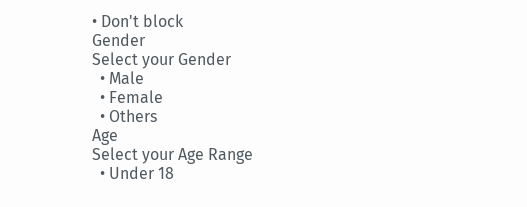• Don't block
Gender
Select your Gender
  • Male
  • Female
  • Others
Age
Select your Age Range
  • Under 18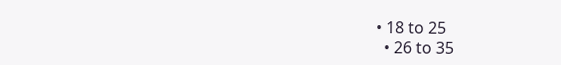• 18 to 25
  • 26 to 35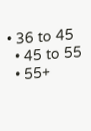• 36 to 45
  • 45 to 55
  • 55+